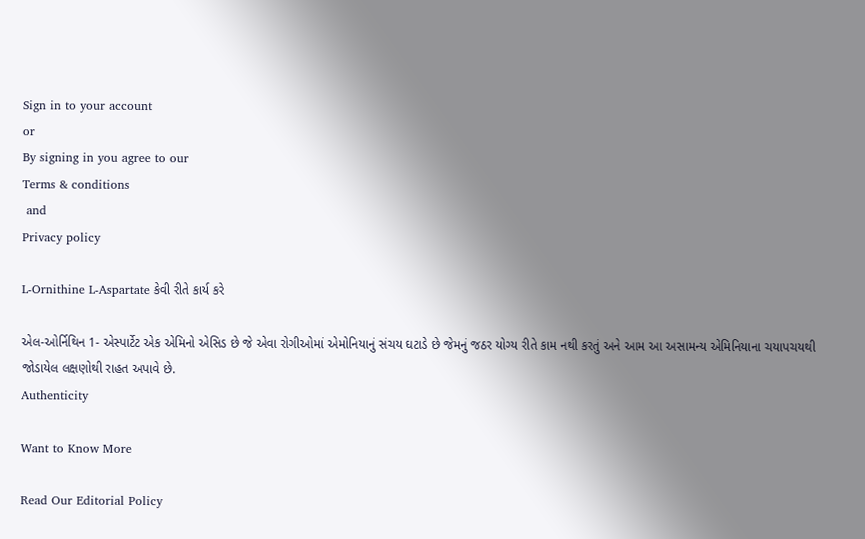Sign in to your account
or
By signing in you agree to our
Terms & conditions
 and
Privacy policy

L-Ornithine L-Aspartate કેવી રીતે કાર્ય કરે

એલ-ઓર્નિથિન 1- એસ્પાર્ટેટ એક એમિનો એસિડ છે જે એવા રોગીઓમાં એમોનિયાનું સંચય ઘટાડે છે જેમનું જઠર યોગ્ય રીતે કામ નથી કરતું અને આમ આ અસામન્ય એમિનિયાના ચયાપચયથી જોડાયેલ લક્ષણોથી રાહત અપાવે છે.
Authenticity

Want to Know More

Read Our Editorial Policy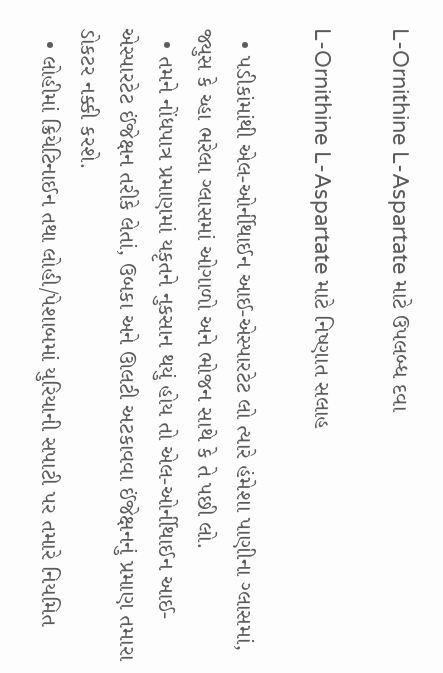L-Ornithine L-Aspartate માટે ઉપલબ્ધ દવા

L-Ornithine L-Aspartate માટે નિષ્ણાત સલાહ

  • પડીકાંમાંથી એલ-ઓર્નીથાઈન આઈ-એસ્પારટેટ લો ત્યારે હંમેશા પાણીના ગ્લાસમાં, જ્યુસ કે ચ્હા ભરેલા ગ્લાસમાં ઓગાળો અને ભોજન સાથે કે તે પછી લો.
  • તમને નોંધપાત્ર પ્રમાણમાં યકૃતને નુકસાન થયું હોય તો એલ-ઓર્નીથાઈન આઈ-એસ્પારટેટ ઈંજેક્ષન તરીકે લેતાં, ઉબકા અને ઊલટી અટકાવવા ઈંજેક્ષનનું પ્રમાણ તમારા ડોકટર નક્કી કરશે.
  • લોહીમાં ક્રિયેટિનાઈન તથા લોહી/પેશાબમાં યુરિયાની સપાટી પર તમારે નિયમિત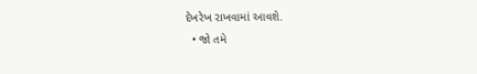દેખરેખ રાખવામાં આવશે.
  • જો તમે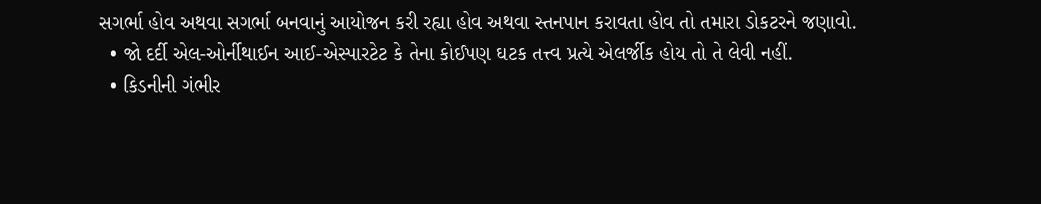સગર્ભા હોવ અથવા સગર્ભા બનવાનું આયોજન કરી રહ્યા હોવ અથવા સ્તનપાન કરાવતા હોવ તો તમારા ડોકટરને જણાવો.
  • જો દર્દી એલ-ઓર્નીથાઈન આઈ-એસ્પારટેટ કે તેના કોઈપણ ઘટક તત્ત્વ પ્રત્યે એલર્જીક હોય તો તે લેવી નહીં.
  • કિડનીની ગંભીર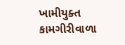ખામીયુક્ત કામગીરીવાળા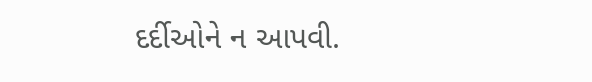દર્દીઓને ન આપવી.